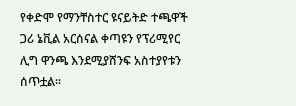የቀድሞ የማንቸስተር ዩናይትድ ተጫዋች ጋሪ ኔቪል አርሰናል ቀጣዩን የፕሪሚየር ሊግ ዋንጫ እንደሚያሸንፍ አስተያየቱን ሰጥቷል።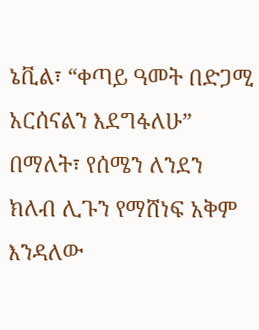ኔቪል፣ “ቀጣይ ዓመት በድጋሚ አርሰናልን እደግፋለሁ” በማለት፣ የሰሜን ለንደን ክለብ ሊጉን የማሸነፍ አቅም እንዳለው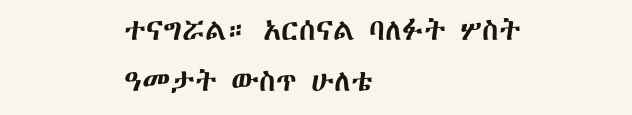ተናግሯል። አርሰናል ባለፉት ሦስት ዓመታት ውስጥ ሁለቴ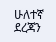ሁለተኛ ደረጃን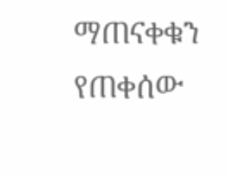ማጠናቀቁን የጠቀሰው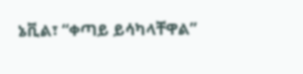ኔቪል፣ “ቀጣይ ይሳካላቸዋል”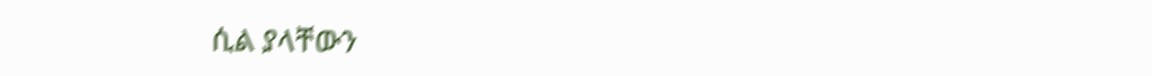ሲል ያላቸውን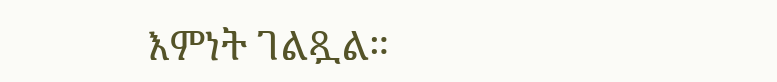እምነት ገልጿል።